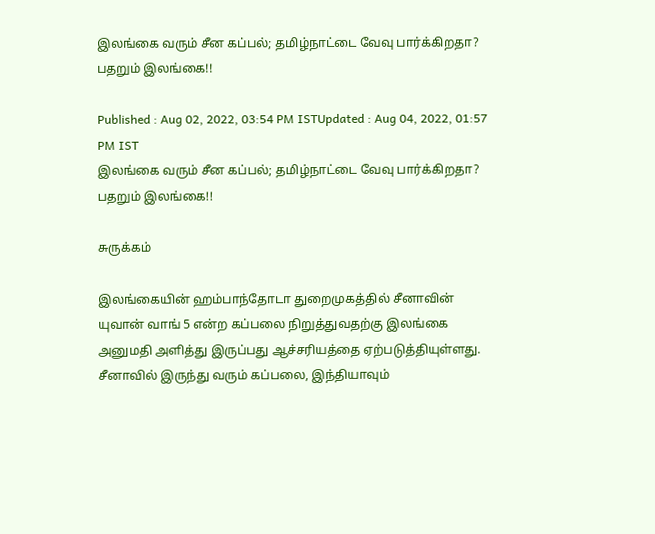இலங்கை வரும் சீன கப்பல்; தமிழ்நாட்டை வேவு பார்க்கிறதா? பதறும் இலங்கை!!

Published : Aug 02, 2022, 03:54 PM ISTUpdated : Aug 04, 2022, 01:57 PM IST
இலங்கை வரும் சீன கப்பல்; தமிழ்நாட்டை வேவு பார்க்கிறதா? பதறும் இலங்கை!!

சுருக்கம்

இலங்கையின் ஹம்பாந்தோடா துறைமுகத்தில் சீனாவின் யுவான் வாங் 5 என்ற கப்பலை நிறுத்துவதற்கு இலங்கை அனுமதி அளித்து இருப்பது ஆச்சரியத்தை ஏற்படுத்தியுள்ளது. சீனாவில் இருந்து வரும் கப்பலை, இந்தியாவும்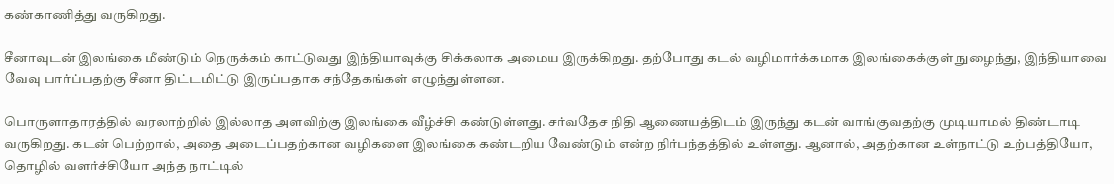கண்காணித்து வருகிறது.

சீனாவுடன் இலங்கை மீண்டும் நெருக்கம் காட்டுவது இந்தியாவுக்கு சிக்கலாக அமைய இருக்கிறது. தற்போது கடல் வழிமார்க்கமாக இலங்கைக்குள் நுழைந்து, இந்தியாவை வேவு பார்ப்பதற்கு சீனா திட்டமிட்டு இருப்பதாக சந்தேகங்கள் எழுந்துள்ளன.

பொருளாதாரத்தில் வரலாற்றில் இல்லாத அளவிற்கு இலங்கை வீழ்ச்சி கண்டுள்ளது. சர்வதேச நிதி ஆணையத்திடம் இருந்து கடன் வாங்குவதற்கு முடியாமல் திண்டாடி வருகிறது. கடன் பெற்றால், அதை அடைப்பதற்கான வழிகளை இலங்கை கண்டறிய வேண்டும் என்ற நிர்பந்தத்தில் உள்ளது. ஆனால், அதற்கான உள்நாட்டு உற்பத்தியோ, தொழில் வளர்ச்சியோ அந்த நாட்டில்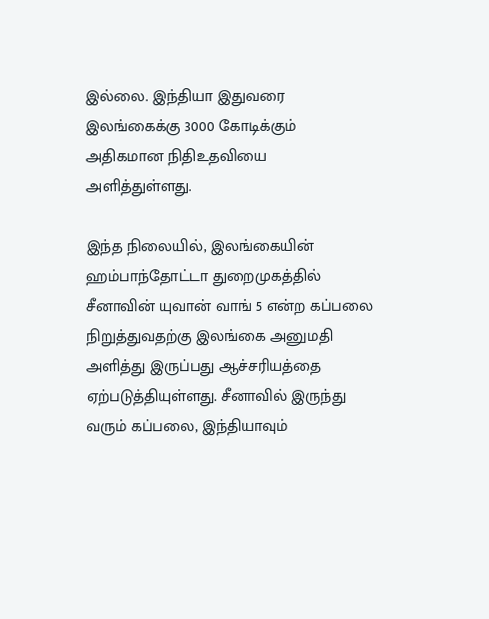இல்லை. இந்தியா இதுவரை இலங்கைக்கு 3000 கோடிக்கும் அதிகமான நிதிஉதவியை அளித்துள்ளது.

இந்த நிலையில், இலங்கையின் ஹம்பாந்தோட்டா துறைமுகத்தில் சீனாவின் யுவான் வாங் 5 என்ற கப்பலை நிறுத்துவதற்கு இலங்கை அனுமதி அளித்து இருப்பது ஆச்சரியத்தை ஏற்படுத்தியுள்ளது. சீனாவில் இருந்து வரும் கப்பலை, இந்தியாவும்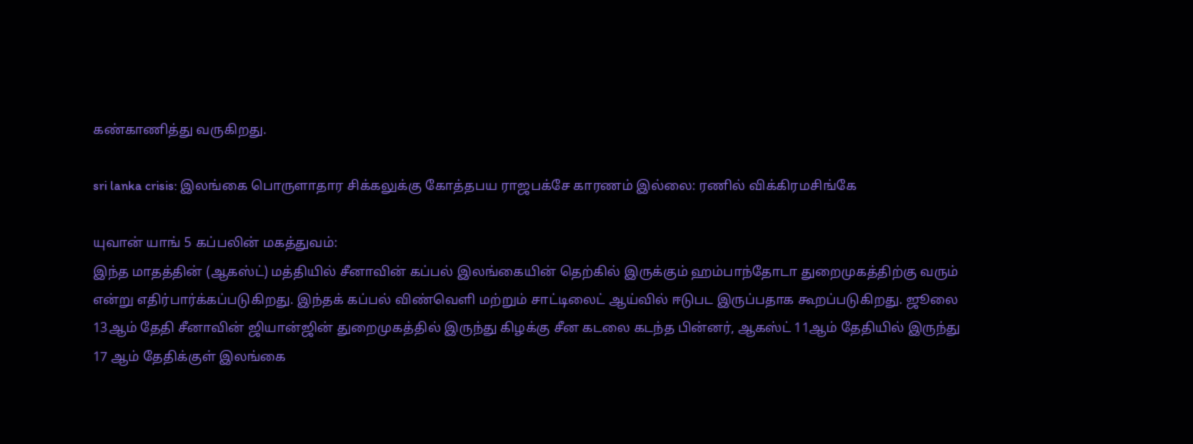கண்காணித்து வருகிறது.

sri lanka crisis: இலங்கை பொருளாதார சிக்கலுக்கு கோத்தபய ராஜபக்சே காரணம் இல்லை: ரணில் விக்கிரமசிங்கே

யுவான் யாங் 5 கப்பலின் மகத்துவம்:
இந்த மாதத்தின் (ஆகஸ்ட்) மத்தியில் சீனாவின் கப்பல் இலங்கையின் தெற்கில் இருக்கும் ஹம்பாந்தோடா துறைமுகத்திற்கு வரும் என்று எதிர்பார்க்கப்படுகிறது. இந்தக் கப்பல் விண்வெளி மற்றும் சாட்டிலைட் ஆய்வில் ஈடுபட இருப்பதாக கூறப்படுகிறது. ஜூலை 13ஆம் தேதி சீனாவின் ஜியான்ஜின் துறைமுகத்தில் இருந்து கிழக்கு சீன கடலை கடந்த பின்னர், ஆகஸ்ட் 11ஆம் தேதியில் இருந்து 17 ஆம் தேதிக்குள் இலங்கை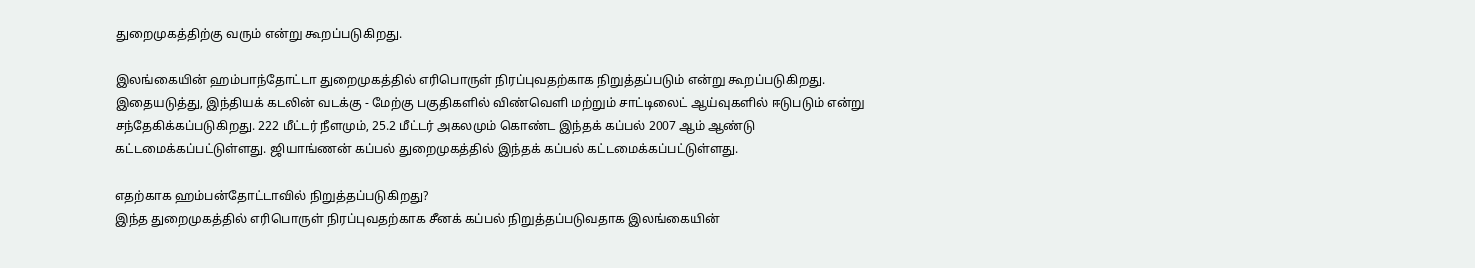துறைமுகத்திற்கு வரும் என்று கூறப்படுகிறது.

இலங்கையின் ஹம்பாந்தோட்டா துறைமுகத்தில் எரிபொருள் நிரப்புவதற்காக நிறுத்தப்படும் என்று கூறப்படுகிறது. இதையடுத்து, இந்தியக் கடலின் வடக்கு - மேற்கு பகுதிகளில் விண்வெளி மற்றும் சாட்டிலைட் ஆய்வுகளில் ஈடுபடும் என்று சந்தேகிக்கப்படுகிறது. 222 மீட்டர் நீளமும், 25.2 மீட்டர் அகலமும் கொண்ட இந்தக் கப்பல் 2007 ஆம் ஆண்டு கட்டமைக்கப்பட்டுள்ளது. ஜியாங்ணன் கப்பல் துறைமுகத்தில் இந்தக் கப்பல் கட்டமைக்கப்பட்டுள்ளது.

எதற்காக ஹம்பன்தோட்டாவில் நிறுத்தப்படுகிறது?
இந்த துறைமுகத்தில் எரிபொருள் நிரப்புவதற்காக சீனக் கப்பல் நிறுத்தப்படுவதாக இலங்கையின்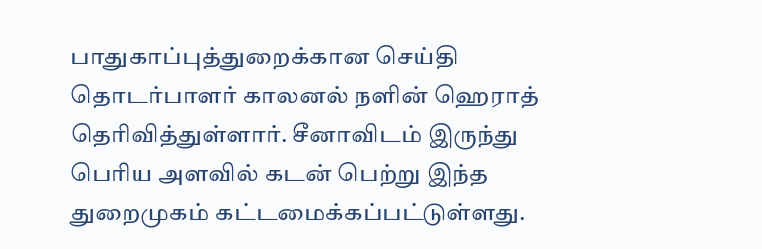பாதுகாப்புத்துறைக்கான செய்தி தொடர்பாளர் காலனல் நளின் ஹெராத் தெரிவித்துள்ளார். சீனாவிடம் இருந்து பெரிய அளவில் கடன் பெற்று இந்த துறைமுகம் கட்டமைக்கப்பட்டுள்ளது.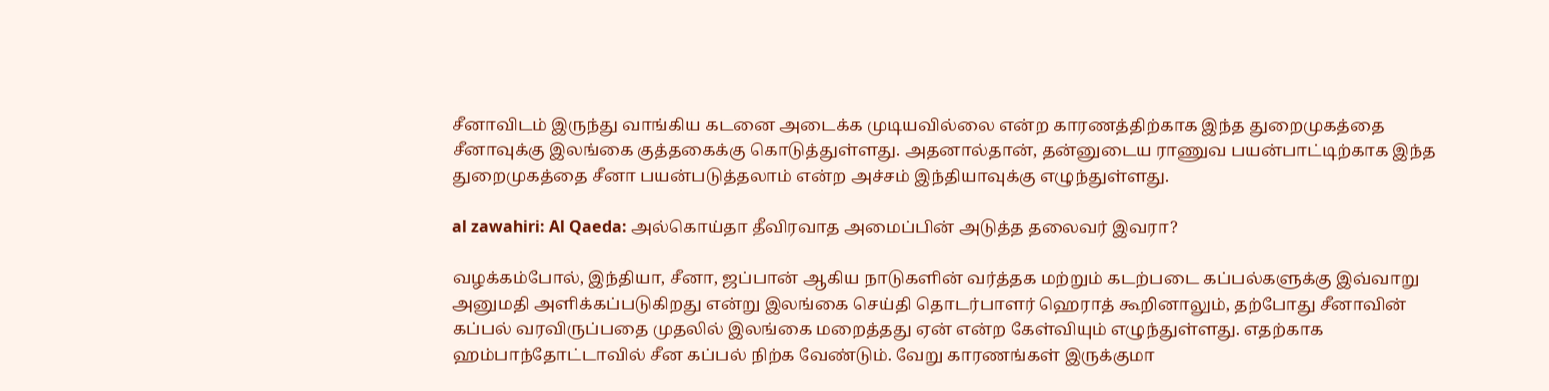சீனாவிடம் இருந்து வாங்கிய கடனை அடைக்க முடியவில்லை என்ற காரணத்திற்காக இந்த துறைமுகத்தை சீனாவுக்கு இலங்கை குத்தகைக்கு கொடுத்துள்ளது. அதனால்தான், தன்னுடைய ராணுவ பயன்பாட்டிற்காக இந்த துறைமுகத்தை சீனா பயன்படுத்தலாம் என்ற அச்சம் இந்தியாவுக்கு எழுந்துள்ளது.

al zawahiri: Al Qaeda: அல்கொய்தா தீவிரவாத அமைப்பின் அடுத்த தலைவர் இவரா?

வழக்கம்போல், இந்தியா, சீனா, ஜப்பான் ஆகிய நாடுகளின் வர்த்தக மற்றும் கடற்படை கப்பல்களுக்கு இவ்வாறு அனுமதி அளிக்கப்படுகிறது என்று இலங்கை செய்தி தொடர்பாளர் ஹெராத் கூறினாலும், தற்போது சீனாவின் கப்பல் வரவிருப்பதை முதலில் இலங்கை மறைத்தது ஏன் என்ற கேள்வியும் எழுந்துள்ளது. எதற்காக ஹம்பாந்தோட்டாவில் சீன கப்பல் நிற்க வேண்டும். வேறு காரணங்கள் இருக்குமா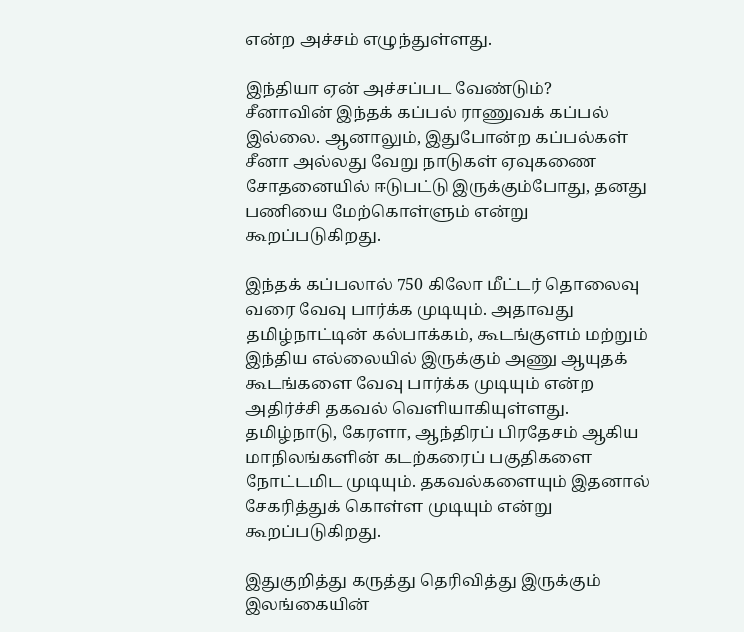என்ற அச்சம் எழுந்துள்ளது.

இந்தியா ஏன் அச்சப்பட வேண்டும்?
சீனாவின் இந்தக் கப்பல் ராணுவக் கப்பல் இல்லை. ஆனாலும், இதுபோன்ற கப்பல்கள் சீனா அல்லது வேறு நாடுகள் ஏவுகணை சோதனையில் ஈடுபட்டு இருக்கும்போது, தனது பணியை மேற்கொள்ளும் என்று கூறப்படுகிறது.

இந்தக் கப்பலால் 750 கிலோ மீட்டர் தொலைவு வரை வேவு பார்க்க முடியும். அதாவது தமிழ்நாட்டின் கல்பாக்கம், கூடங்குளம் மற்றும் இந்திய எல்லையில் இருக்கும் அணு ஆயுதக் கூடங்களை வேவு பார்க்க முடியும் என்ற அதிர்ச்சி தகவல் வெளியாகியுள்ளது. தமிழ்நாடு, கேரளா, ஆந்திரப் பிரதேசம் ஆகிய மாநிலங்களின் கடற்கரைப் பகுதிகளை நோட்டமிட முடியும். தகவல்களையும் இதனால் சேகரித்துக் கொள்ள முடியும் என்று கூறப்படுகிறது.

இதுகுறித்து கருத்து தெரிவித்து இருக்கும் இலங்கையின்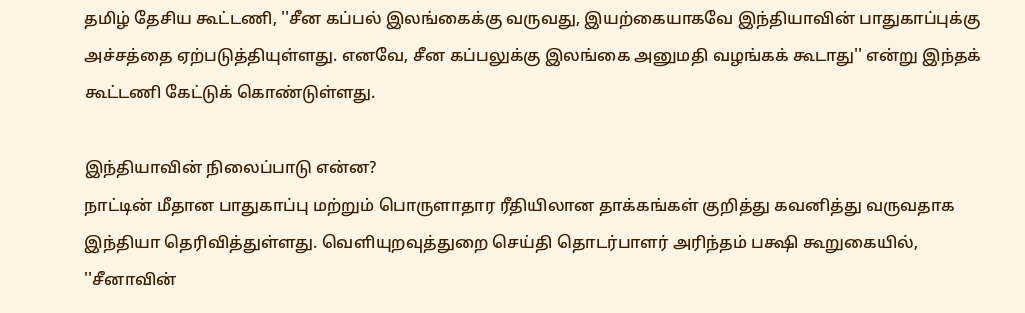தமிழ் தேசிய கூட்டணி, ''சீன கப்பல் இலங்கைக்கு வருவது, இயற்கையாகவே இந்தியாவின் பாதுகாப்புக்கு அச்சத்தை ஏற்படுத்தியுள்ளது. எனவே, சீன கப்பலுக்கு இலங்கை அனுமதி வழங்கக் கூடாது'' என்று இந்தக் கூட்டணி கேட்டுக் கொண்டுள்ளது.

இந்தியாவின் நிலைப்பாடு என்ன?
நாட்டின் மீதான பாதுகாப்பு மற்றும் பொருளாதார ரீதியிலான தாக்கங்கள் குறித்து கவனித்து வருவதாக இந்தியா தெரிவித்துள்ளது. வெளியுறவுத்துறை செய்தி தொடர்பாளர் அரிந்தம் பக்ஷி கூறுகையில், ''சீனாவின்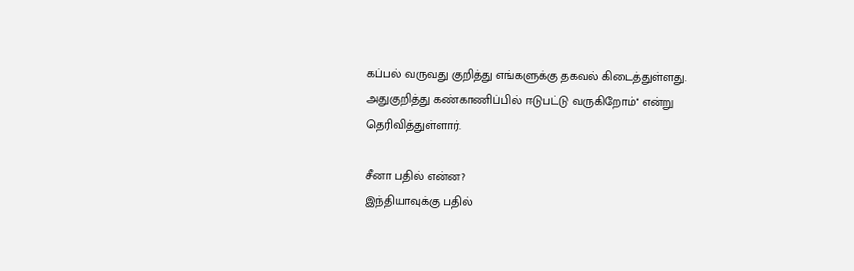கப்பல் வருவது குறித்து எங்களுக்கு தகவல் கிடைத்துள்ளது. அதுகுறித்து கண்காணிப்பில் ஈடுபட்டு வருகிறோம்'' என்று தெரிவித்துள்ளார்.

சீனா பதில் என்ன?
இந்தியாவுக்கு பதில்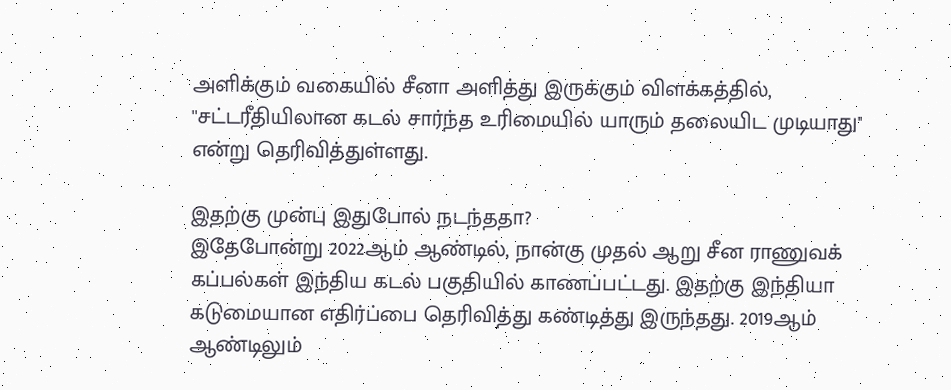அளிக்கும் வகையில் சீனா அளித்து இருக்கும் விளக்கத்தில், ''சட்டரீதியிலான கடல் சார்ந்த உரிமையில் யாரும் தலையிட முடியாது'' என்று தெரிவித்துள்ளது.

இதற்கு முன்பு இதுபோல் நடந்ததா?
இதேபோன்று 2022ஆம் ஆண்டில், நான்கு முதல் ஆறு சீன ராணுவக் கப்பல்கள் இந்திய கடல் பகுதியில் காணப்பட்டது. இதற்கு இந்தியா கடுமையான எதிர்ப்பை தெரிவித்து கண்டித்து இருந்தது. 2019ஆம் ஆண்டிலும்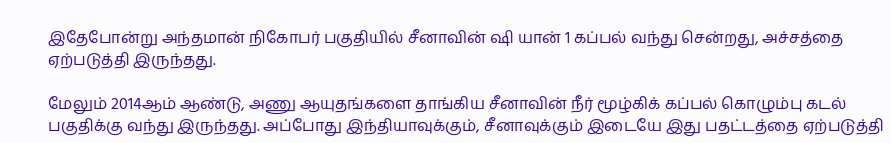இதேபோன்று அந்தமான் நிகோபர் பகுதியில் சீனாவின் ஷி யான் 1 கப்பல் வந்து சென்றது, அச்சத்தை ஏற்படுத்தி இருந்தது.

மேலும் 2014ஆம் ஆண்டு, அணு ஆயுதங்களை தாங்கிய சீனாவின் நீர் மூழ்கிக் கப்பல் கொழும்பு கடல் பகுதிக்கு வந்து இருந்தது. அப்போது இந்தியாவுக்கும், சீனாவுக்கும் இடையே இது பதட்டத்தை ஏற்படுத்தி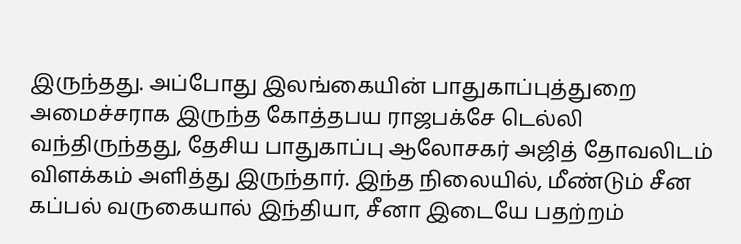இருந்தது. அப்போது இலங்கையின் பாதுகாப்புத்துறை அமைச்சராக இருந்த கோத்தபய ராஜபக்சே டெல்லி வந்திருந்தது, தேசிய பாதுகாப்பு ஆலோசகர் அஜித் தோவலிடம் விளக்கம் அளித்து இருந்தார். இந்த நிலையில், மீண்டும் சீன கப்பல் வருகையால் இந்தியா, சீனா இடையே பதற்றம்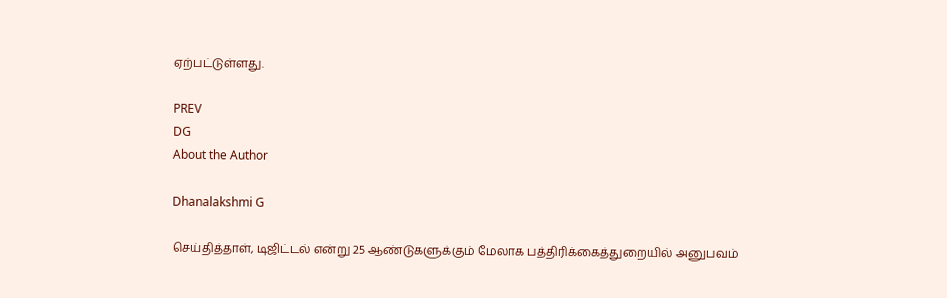ஏற்பட்டுள்ளது.

PREV
DG
About the Author

Dhanalakshmi G

செய்தித்தாள், டிஜிட்டல் என்று 25 ஆண்டுகளுக்கும் மேலாக பத்திரிக்கைத்துறையில் அனுபவம்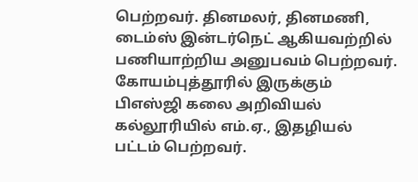பெற்றவர். தினமலர், தினமணி, டைம்ஸ் இன்டர்நெட் ஆகியவற்றில் பணியாற்றிய அனுபவம் பெற்றவர். கோயம்புத்தூரில் இருக்கும் பிஎஸ்ஜி கலை அறிவியல் கல்லூரியில் எம்.ஏ., இதழியல் பட்டம் பெற்றவர்.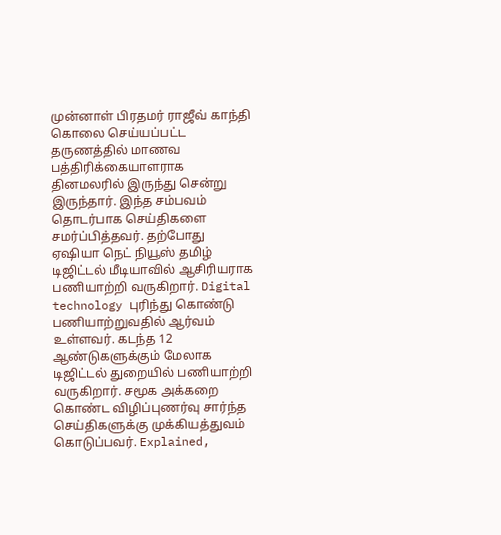முன்னாள் பிரதமர் ராஜீவ் காந்தி கொலை செய்யப்பட்ட தருணத்தில் மாணவ பத்திரிக்கையாளராக தினமலரில் இருந்து சென்று இருந்தார். இந்த சம்பவம் தொடர்பாக செய்திகளை சமர்ப்பித்தவர். தற்போது ஏஷியா நெட் நியூஸ் தமிழ் டிஜிட்டல் மீடியாவில் ஆசிரியராக பணியாற்றி வருகிறார். Digital technology புரிந்து கொண்டு பணியாற்றுவதில் ஆர்வம் உள்ளவர். கடந்த 12 ஆண்டுகளுக்கும் மேலாக டிஜிட்டல் துறையில் பணியாற்றி வருகிறார். சமூக அக்கறை கொண்ட விழிப்புணர்வு சார்ந்த செய்திகளுக்கு முக்கியத்துவம் கொடுப்பவர். Explained,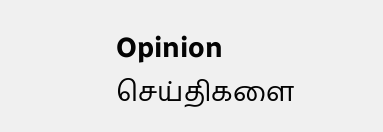Opinion செய்திகளை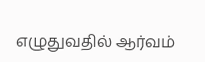எழுதுவதில் ஆர்வம்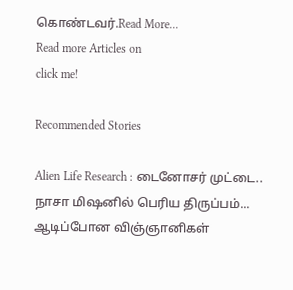கொண்டவர்.Read More...
Read more Articles on
click me!

Recommended Stories

Alien Life Research : டைனோசர் முட்டை.. நாசா மிஷனில் பெரிய திருப்பம்... ஆடிப்போன விஞ்ஞானிகள்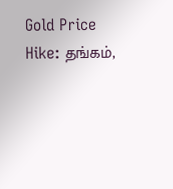Gold Price Hike: தங்கம்,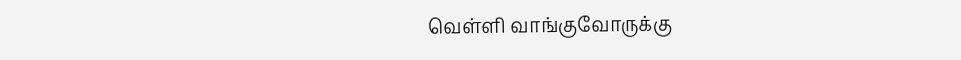வெள்ளி வாங்குவோருக்கு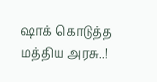ஷாக் கொடுத்த மத்திய அரசு..!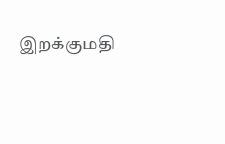இறக்குமதி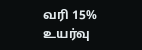வரி 15% உயர்வு